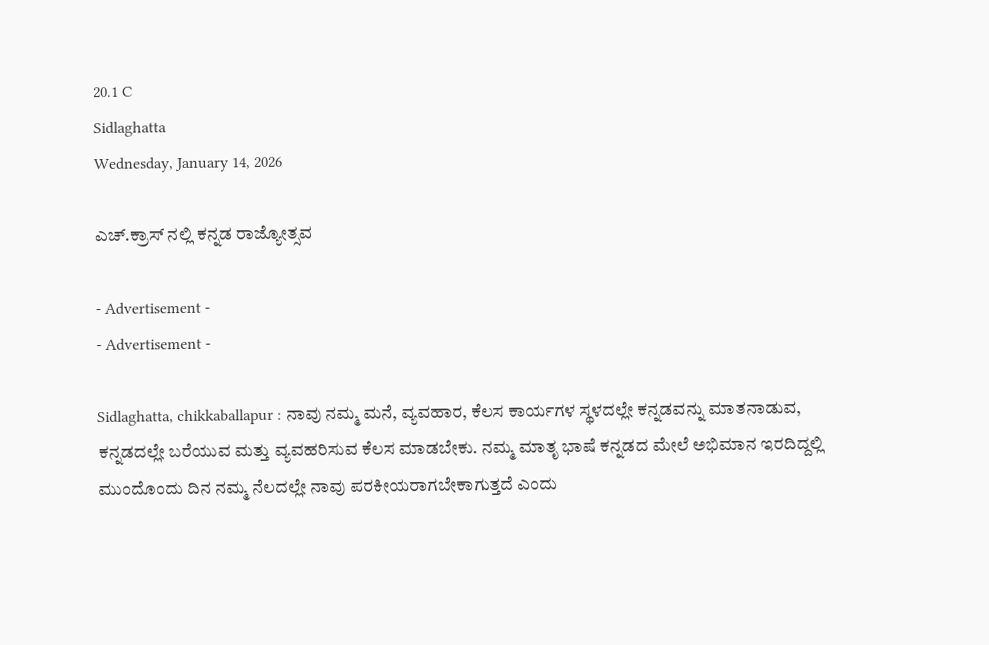20.1 C
Sidlaghatta
Wednesday, January 14, 2026

ಎಚ್.ಕ್ರಾಸ್ ನಲ್ಲಿ ಕನ್ನಡ ರಾಜ್ಯೋತ್ಸವ

- Advertisement -
- Advertisement -

Sidlaghatta, chikkaballapur : ನಾವು ನಮ್ಮ ಮನೆ, ವ್ಯವಹಾರ, ಕೆಲಸ ಕಾರ್ಯಗಳ ಸ್ಥಳದಲ್ಲೇ ಕನ್ನಡವನ್ನು ಮಾತನಾಡುವ, ಕನ್ನಡದಲ್ಲೇ ಬರೆಯುವ ಮತ್ತು ವ್ಯವಹರಿಸುವ ಕೆಲಸ ಮಾಡಬೇಕು. ನಮ್ಮ ಮಾತೃ ಭಾಷೆ ಕನ್ನಡದ ಮೇಲೆ ಅಭಿಮಾನ ಇರದಿದ್ದಲ್ಲಿ ಮುಂದೊಂದು ದಿನ ನಮ್ಮ ನೆಲದಲ್ಲೇ ನಾವು ಪರಕೀಯರಾಗಬೇಕಾಗುತ್ತದೆ ಎಂದು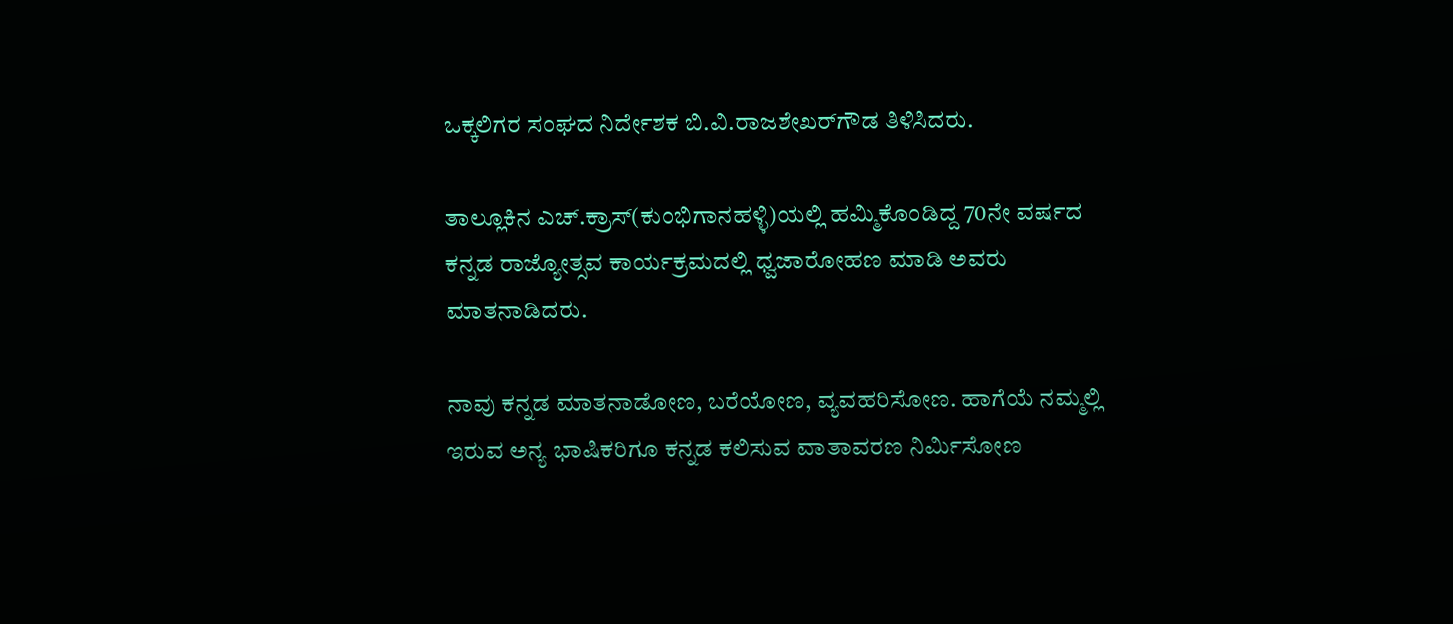ಒಕ್ಕಲಿಗರ ಸಂಘದ ನಿರ್ದೇಶಕ ಬಿ.ವಿ.ರಾಜಶೇಖರ್‌ಗೌಡ ತಿಳಿಸಿದರು.

ತಾಲ್ಲೂಕಿನ ಎಚ್.ಕ್ರಾಸ್(ಕುಂಭಿಗಾನಹಳ್ಳಿ)ಯಲ್ಲಿ ಹಮ್ಮಿಕೊಂಡಿದ್ದ 70ನೇ ವರ್ಷದ ಕನ್ನಡ ರಾಜ್ಯೋತ್ಸವ ಕಾರ್ಯಕ್ರಮದಲ್ಲಿ ಧ್ವಜಾರೋಹಣ ಮಾಡಿ ಅವರು ಮಾತನಾಡಿದರು.

ನಾವು ಕನ್ನಡ ಮಾತನಾಡೋಣ, ಬರೆಯೋಣ, ವ್ಯವಹರಿಸೋಣ. ಹಾಗೆಯೆ ನಮ್ಮಲ್ಲಿ ಇರುವ ಅನ್ಯ ಭಾಷಿಕರಿಗೂ ಕನ್ನಡ ಕಲಿಸುವ ವಾತಾವರಣ ನಿರ್ಮಿಸೋಣ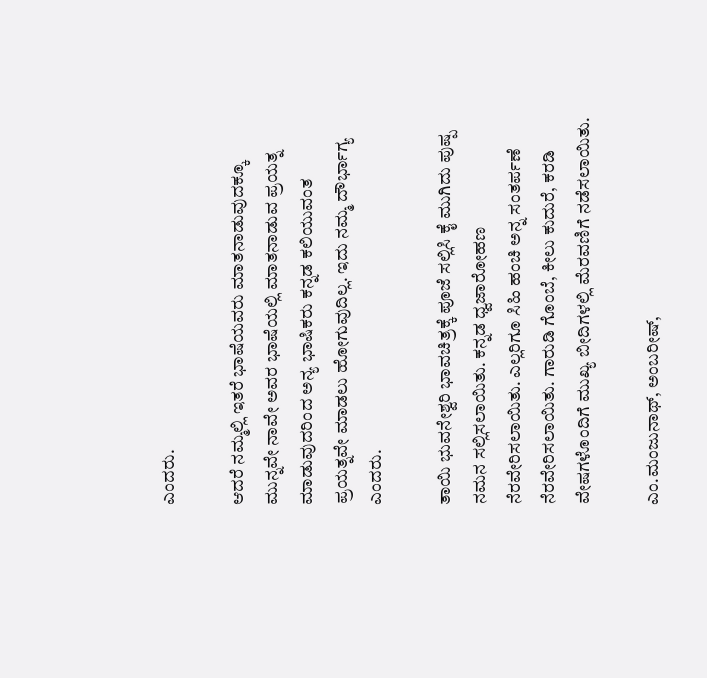ಎಂದರು.

ಆದರೆ ನಮ್ಮಲ್ಲಿ ಇತರೆ ಭಾಷೆಯವರು ಮಾತನಾಡುವುದಕ್ಕೂ ಮುನ್ನವೇ ನಾವೇ ಅವರ ಭಾಷೆಯಲ್ಲಿ ಮಾತನಾಡುವ ಪ್ರಯತ್ನ ಮಾಡುವುದರಿಂದ ಅನ್ಯ ಭಾಷಿಕರು ಕನ್ನಡ ಕಲಿಯುವಂತ ಪ್ರಯತ್ನವೇ ಮಾಡಲು ಹೋಗುವುದಿಲ್ಲ. ಇದು ನಮ್ಮ ದೌರ್ಭಾಗ್ಯ ಎಂದರು.

ತಾಯಿ ಭುವನೇಶ್ವರಿ ಭಾವಚಿತ್ರಕ್ಕೆ ಪೂಜೆ ಸಲ್ಲಿಸಿ ಕೈ ಮುಗಿದು ಪುಷ್ಪ ನಮನ ಸಲ್ಲಿಸಲಾಯಿತು. ಕನ್ನಡ ಧ್ವಜಾರೋಹಣ ನೆರವೇರಿಸಲಾಯಿತು. ಎಲ್ಲರಿಗೂ ಸಿಹಿ ಹಂಚಿ ಅನ್ನ ಸಂತರ್ಪಣೆ ನೆರವೇರಿಸಲಾಯಿತು. ಗಾರುಡಿ ಗೊಂಬೆ, ಕೀಲು ಕುದುರೆ, ಕರಡಿ ವೇಷಗಳೊಂದಿಗೆ ಮುಖ್ಯ ಬೀದಿಗಳಲ್ಲಿ ಮೆರವಣಿಗೆ ನಡೆಸಲಾಯಿತು.

ಎಂ.ಮಂಜುನಾಥ್, ಅಂಬರೀಷ್,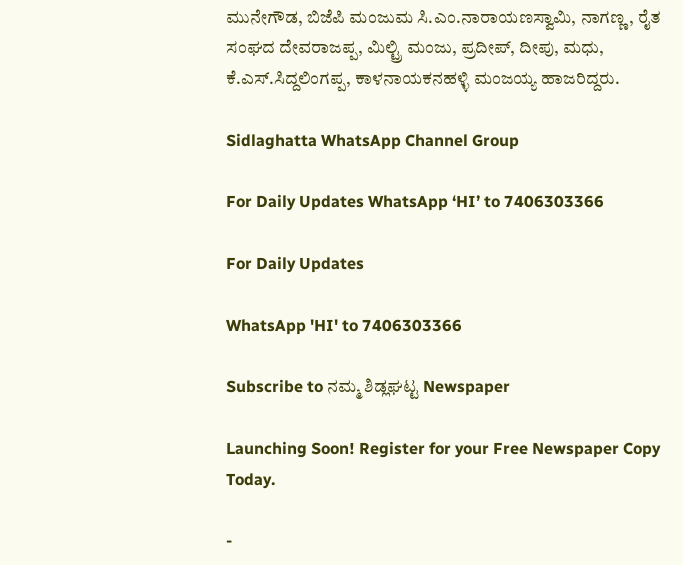ಮುನೇಗೌಡ, ಬಿಜೆಪಿ ಮಂಜುಮ ಸಿ.ಎಂ.ನಾರಾಯಣಸ್ವಾಮಿ, ನಾಗಣ್ಣ, ರೈತ ಸಂಘದ ದೇವರಾಜಪ್ಪ, ಮಿಲ್ಟ್ರಿ ಮಂಜು, ಪ್ರದೀಪ್, ದೀಪು, ಮಧು, ಕೆ.ಎಸ್.ಸಿದ್ದಲಿಂಗಪ್ಪ, ಕಾಳನಾಯಕನಹಳ್ಳಿ ಮಂಜಯ್ಯ ಹಾಜರಿದ್ದರು.

Sidlaghatta WhatsApp Channel Group

For Daily Updates WhatsApp ‘HI’ to 7406303366

For Daily Updates

WhatsApp 'HI' to 7406303366

Subscribe to ನಮ್ಮ ಶಿಡ್ಲಘಟ್ಟ Newspaper

Launching Soon! Register for your Free Newspaper Copy Today.

-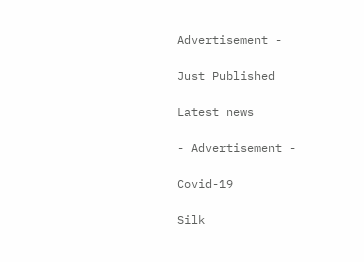Advertisement -

Just Published

Latest news

- Advertisement -

Covid-19

Silk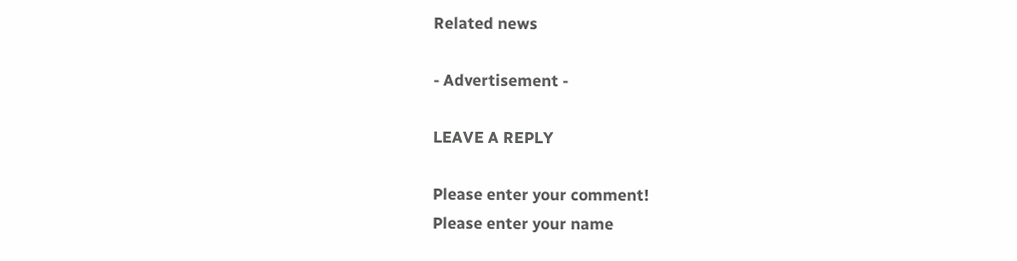Related news

- Advertisement -

LEAVE A REPLY

Please enter your comment!
Please enter your name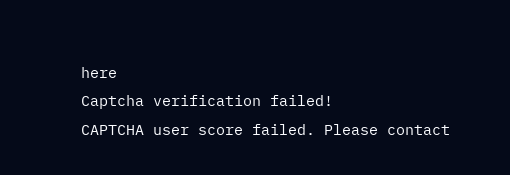here
Captcha verification failed!
CAPTCHA user score failed. Please contact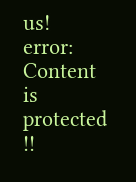us!
error: Content is protected !!